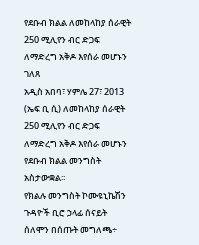የደቡብ ክልል ለመከላከያ ሰራዊት 250 ሚሊየን ብር ድጋፍ ለማድረግ አቅዶ እየሰራ መሆኑን ገለጸ
አዲስ አበባ፣ ሃምሌ 27፣ 2013 (ኤፍ ቢ ሲ) ለመከላከያ ሰራዊት 250 ሚሊየን ብር ድጋፍ ለማድረግ አቅዶ እየሰራ መሆኑን የደቡብ ክልል መንግስት አስታውቋል፡፡
የክልሉ መንግስት ኮሙዩኒኬሽን ጉዳዮች ቢሮ ኃላፊ ሰናይት ሰለሞን በሰጡት መግለጫ÷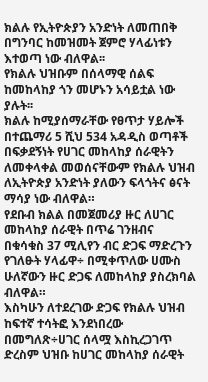ክልሉ የኢትዮጵያን አንድነት ለመጠበቅ በግንባር ከመዝመት ጀምሮ ሃላፊነቱን እተወጣ ነው ብለዋል፡፡
የክልሉ ህዝቡም በሰላማዊ ሰልፍ ከመከላከያ ጎን መሆኑን አሳይቷል ነው ያሉት፡፡
ክልሉ ከሚያሰማራቸው የፀጥታ ሃይሎች በተጨማሪ 5 ሺህ 534 አዳዲስ ወጣቶች በፍቃደኝነት የሀገር መከላከያ ሰራዊትን ለመቀላቀል መወሰናቸውም የክልሉ ህዝብ ለኢትዮጵያ አንድነት ያለውን ፍላጎትና ፅናት ማሳያ ነው ብለዋል።
የደቡብ ክልል በመጀመሪያ ዙር ለሀገር መከላከያ ሰራዊት በጥሬ ገንዘብና በቁሳቁስ 37 ሚሊየን ብር ድጋፍ ማድረጉን የገለፁት ሃላፊዋ÷ በሚቀጥለው ሀሙስ ሁለኛውን ዙር ድጋፍ ለመከላከያ ያስረክባል ብለዋል።
እስካሁን ለተደረገው ድጋፍ የክልሉ ህዝብ ከፍተኛ ተሳትፎ እንደነበረው በመግለጽ÷ሀገር ሰላሟ እስኪረጋገጥ ድረስም ህዝቡ ከሀገር መከላከያ ሰራዊት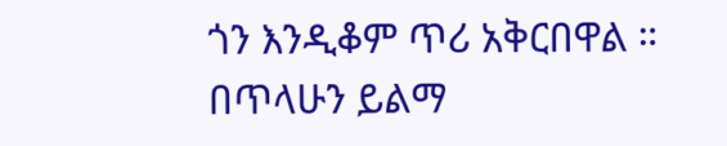ጎን እንዲቆም ጥሪ አቅርበዋል ።
በጥላሁን ይልማ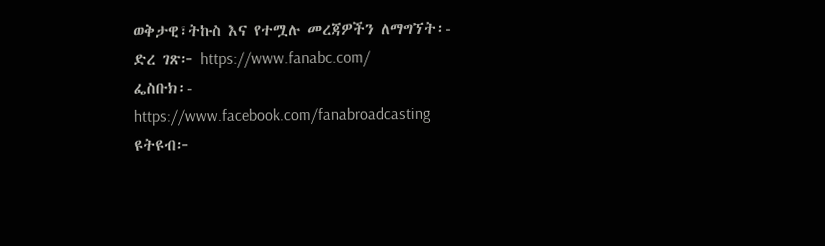ወቅታዊ፣ትኩስ እና የተሟሉ መረጃዎችን ለማግኘት፡-
ድረ ገጽ፦ https://www.fanabc.com/
ፌስቡክ፡- https://www.facebook.com/fanabroadcasting
ዩትዩብ፦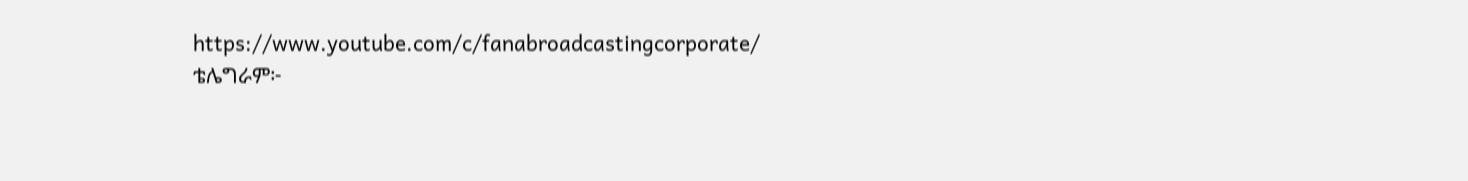https://www.youtube.com/c/fanabroadcastingcorporate/
ቴሌግራም፦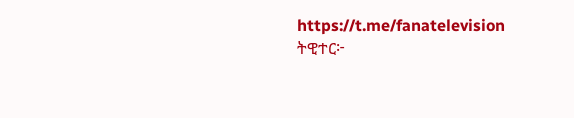https://t.me/fanatelevision
ትዊተር፦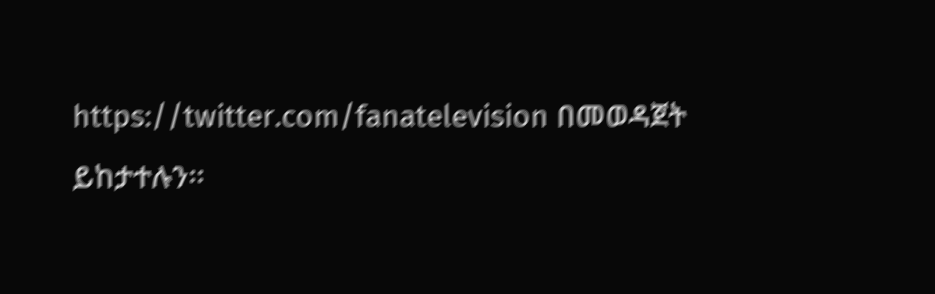https://twitter.com/fanatelevision በመወዳጀት ይከታተሉን፡፡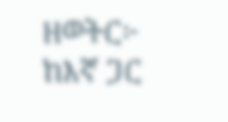ዘወትር፦ ከእኛ ጋር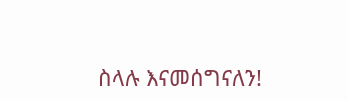ስላሉ እናመሰግናለን!